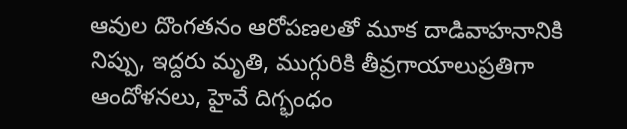ఆవుల దొంగతనం ఆరోపణలతో మూక దాడివాహనానికి నిప్పు, ఇద్దరు మృతి, ముగ్గురికి తీవ్రగాయాలుప్రతిగా ఆందోళనలు, హైవే దిగ్భంధం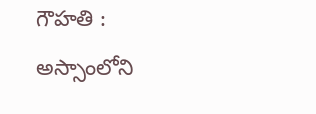గౌహతి : అస్సాంలోని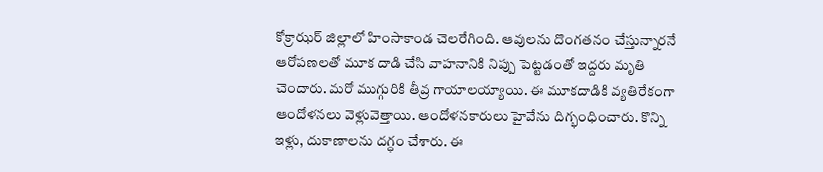కోక్రాఝర్ జిల్లాలో హింసాకాండ చెలరేగింది. ఆవులను దొంగతనం చేస్తున్నారనే ఆరోపణలతో మూక దాడి చేసి వాహనానికి నిప్పు పెట్టడంతో ఇద్దరు మృతి చెందారు. మరో ముగ్గురికి తీవ్ర గాయాలయ్యాయి. ఈ మూకదాడికి వ్యతిరేకంగా ఆందోళనలు వెళ్లువెత్తాయి. ఆందోళనకారులు హైవేను దిగ్భంధించారు. కొన్ని ఇళ్లు, దుకాణాలను దగ్ధం చేశారు. ఈ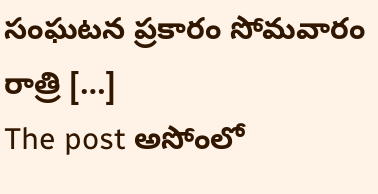సంఘటన ప్రకారం సోమవారం రాత్రి […]
The post అసోంలో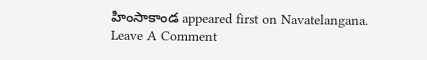హింసాకాండ appeared first on Navatelangana.
Leave A Comment